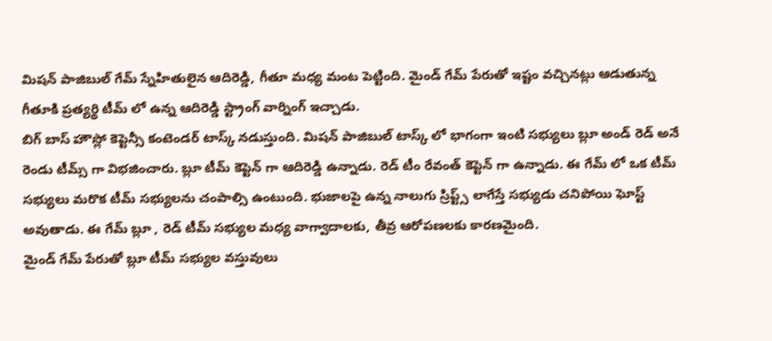మిషన్ పాజిబుల్ గేమ్ స్నేహితులైన ఆదిరెడ్డి, గీతూ మధ్య మంట పెట్టింది. మైండ్ గేమ్ పేరుతో ఇష్టం వచ్చినట్లు ఆడుతున్న గీతూకి ప్రత్యర్థి టీమ్ లో ఉన్న ఆదిరెడ్డి స్ట్రాంగ్ వార్నింగ్ ఇచ్చాడు.
బిగ్ బాస్ హౌస్లో కెప్టెన్సీ కంటెండర్ టాస్క్ నడుస్తుంది. మిషన్ పాజిబుల్ టాస్క్ లో భాగంగా ఇంటి సభ్యులు బ్లూ అండ్ రెడ్ అనే రెండు టీమ్స్ గా విభజించారు. బ్లూ టీమ్ కెప్టెన్ గా ఆదిరెడ్డి ఉన్నాడు. రెడ్ టీం రేవంత్ కెప్టెన్ గా ఉన్నాడు. ఈ గేమ్ లో ఒక టీమ్ సభ్యులు మరొక టీమ్ సభ్యులను చంపాల్సి ఉంటుంది. భుజాలపై ఉన్న నాలుగు స్రిప్ట్స్ లాగేస్తే సభ్యుడు చనిపోయి ఘోస్ట్ అవుతాడు. ఈ గేమ్ బ్లూ , రెడ్ టీమ్ సభ్యుల మధ్య వాగ్వాదాలకు, తీవ్ర ఆరోపణలకు కారణమైంది.
మైండ్ గేమ్ పేరుతో బ్లూ టీమ్ సభ్యుల వస్తువులు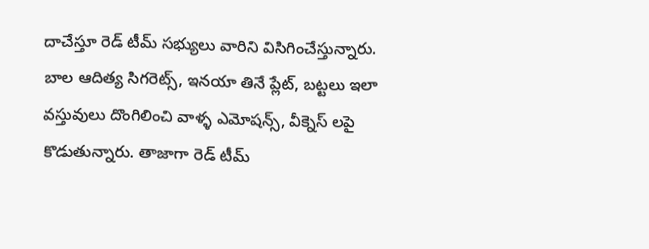దాచేస్తూ రెడ్ టీమ్ సభ్యులు వారిని విసిగించేస్తున్నారు. బాల ఆదిత్య సిగరెట్స్, ఇనయా తినే ప్లేట్, బట్టలు ఇలా వస్తువులు దొంగిలించి వాళ్ళ ఎమోషన్స్, వీక్నెస్ లపై కొడుతున్నారు. తాజాగా రెడ్ టీమ్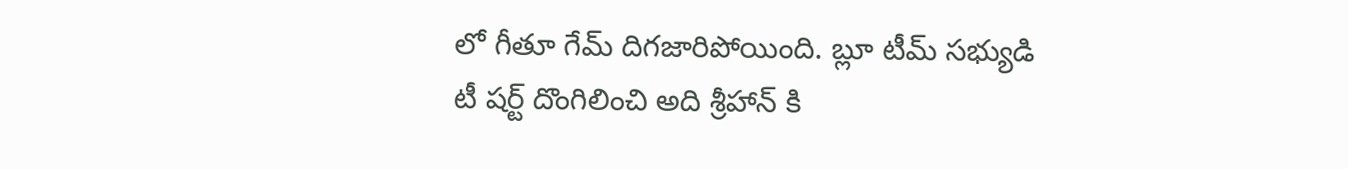లో గీతూ గేమ్ దిగజారిపోయింది. బ్లూ టీమ్ సభ్యుడి టీ షర్ట్ దొంగిలించి అది శ్రీహాన్ కి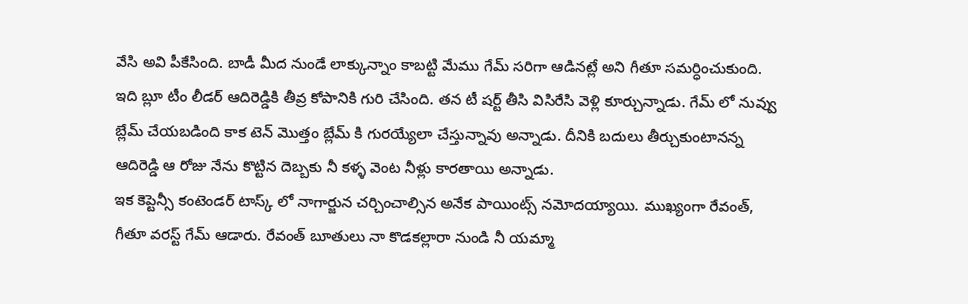వేసి అవి పీకేసింది. బాడీ మీద నుండే లాక్కున్నాం కాబట్టి మేము గేమ్ సరిగా ఆడినట్లే అని గీతూ సమర్ధించుకుంది.
ఇది బ్లూ టీం లీడర్ ఆదిరెడ్డికి తీవ్ర కోపానికి గురి చేసింది. తన టీ షర్ట్ తీసి విసిరేసి వెళ్లి కూర్చున్నాడు. గేమ్ లో నువ్వు బ్లేమ్ చేయబడింది కాక టెన్ మొత్తం బ్లేమ్ కి గురయ్యేలా చేస్తున్నావు అన్నాడు. దీనికి బదులు తీర్చుకుంటానన్న ఆదిరెడ్డి ఆ రోజు నేను కొట్టిన దెబ్బకు నీ కళ్ళ వెంట నీళ్లు కారతాయి అన్నాడు.
ఇక కెప్టెన్సీ కంటెండర్ టాస్క్ లో నాగార్జున చర్చించాల్సిన అనేక పాయింట్స్ నమోదయ్యాయి. ముఖ్యంగా రేవంత్, గీతూ వరస్ట్ గేమ్ ఆడారు. రేవంత్ బూతులు నా కొడకల్లారా నుండి నీ యమ్మా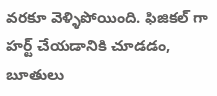వరకూ వెళ్ళిపోయింది. ఫిజికల్ గా హర్ట్ చేయడానికి చూడడం, బూతులు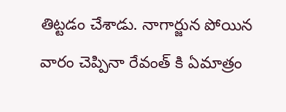తిట్టడం చేశాడు. నాగార్జున పోయిన వారం చెప్పినా రేవంత్ కి ఏమాత్రం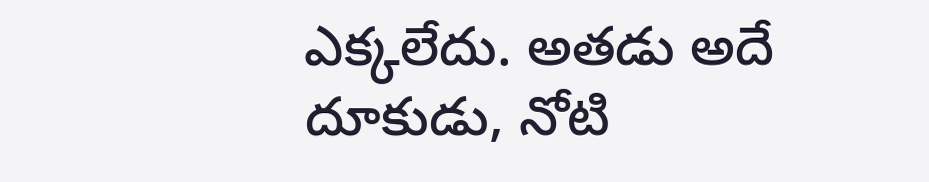ఎక్కలేదు. అతడు అదే దూకుడు, నోటి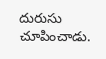దురుసు చూపించాడు.